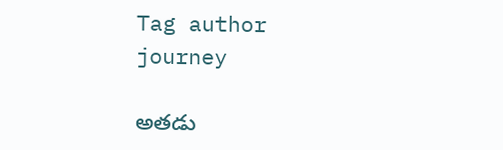Tag author journey

అతడు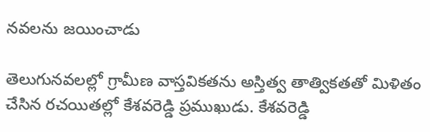నవలను జయించాడు

తెలుగునవలల్లో గ్రామీణ వాస్తవికతను అస్తిత్వ తాత్వికతతో మిళితం చేసిన రచయితల్లో కేశవరెడ్డి ప్రముఖుడు. కేశవరెడ్డి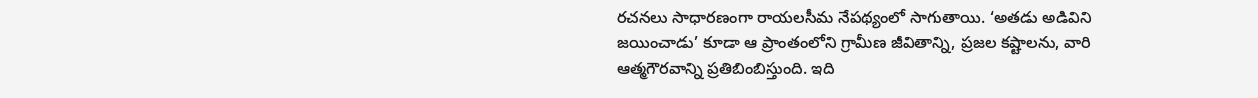రచనలు సాధారణంగా రాయలసీమ నేపథ్యంలో సాగుతాయి. ‘అతడు అడివిని జయించాడు’ కూడా ఆ ప్రాంతంలోని గ్రామీణ జీవితాన్ని, ప్రజల కష్టాలను, వారి ఆత్మగౌరవాన్ని ప్రతిబింబిస్తుంది. ఇది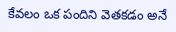కేవలం ఒక పందిని వెతకడం అనే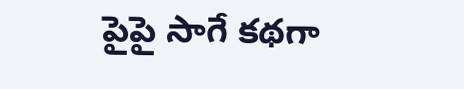పైపై సాగే కథగా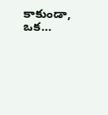కాకుండా, ఒక…